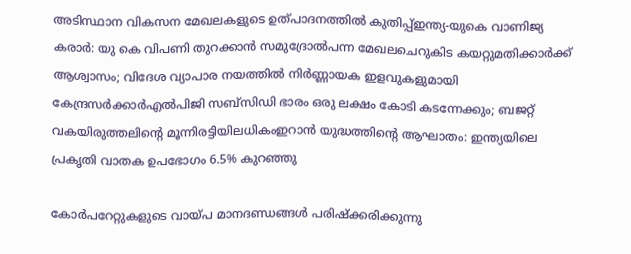അടിസ്ഥാന വികസന മേഖലകളുടെ ഉത്പാദനത്തിൽ കുതിപ്പ്ഇന്ത്യ-യുകെ വാണിജ്യ കരാർ: യു കെ വിപണി തുറക്കാൻ സമുദ്രോൽപന്ന മേഖലചെറുകിട കയറ്റുമതിക്കാര്‍ക്ക് ആശ്വാസം; വിദേശ വ്യാപാര നയത്തില്‍ നിര്‍ണ്ണായക ഇളവുകളുമായി കേന്ദ്രസര്‍ക്കാര്‍എല്‍പിജി സബ്സിഡി ഭാരം ഒരു ലക്ഷം കോടി കടന്നേക്കും; ബജറ്റ് വകയിരുത്തലിന്റെ മൂന്നിരട്ടിയിലധികംഇറാന്‍ യുദ്ധത്തിന്റെ ആഘാതം: ഇന്ത്യയിലെ പ്രകൃതി വാതക ഉപഭോഗം 6.5% കുറഞ്ഞു

കോര്‍പറേറ്റുകളുടെ വായ്പ മാനദണ്ഡങ്ങള്‍ പരിഷ്‌ക്കരിക്കുന്നു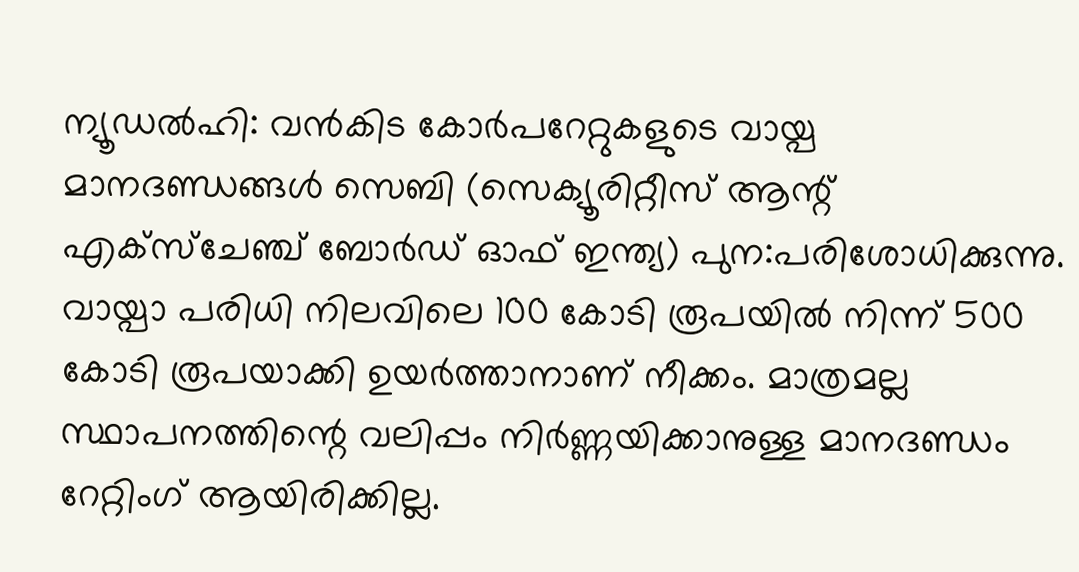ന്യൂഡല്‍ഹി: വന്‍കിട കോര്‍പറേറ്റുകളുടെ വായ്പ മാനദണ്ഡങ്ങള്‍ സെബി (സെക്യൂരിറ്റീസ് ആന്റ് എക്‌സ്‌ചേഞ്ച് ബോര്‍ഡ് ഓഫ് ഇന്ത്യ) പുന:പരിശോധിക്കുന്നു. വായ്പാ പരിധി നിലവിലെ 100 കോടി രൂപയില്‍ നിന്ന് 500 കോടി രൂപയാക്കി ഉയര്‍ത്താനാണ് നീക്കം. മാത്രമല്ല സ്ഥാപനത്തിന്റെ വലിപ്പം നിര്‍ണ്ണയിക്കാനുള്ള മാനദണ്ഡം റേറ്റിംഗ് ആയിരിക്കില്ല.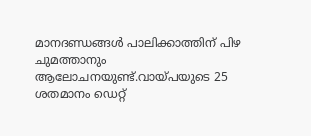മാനദണ്ഡങ്ങള്‍ പാലിക്കാത്തിന് പിഴ ചുമത്താനും ആലോചനയുണ്ട്.വായ്പയുടെ 25 ശതമാനം ഡെറ്റ്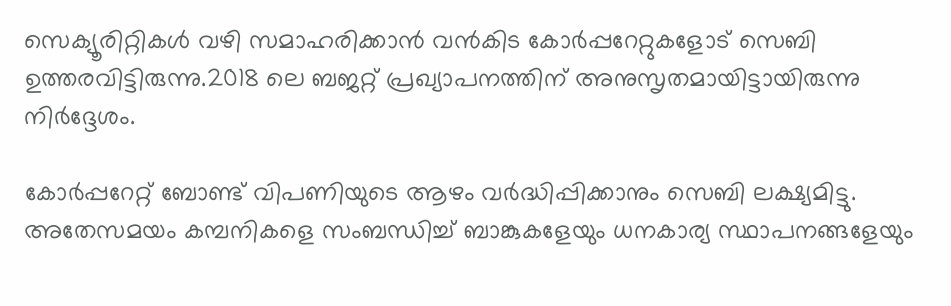സെക്യൂരിറ്റികള്‍ വഴി സമാഹരിക്കാന്‍ വന്‍കിട കോര്‍പ്പറേറ്റുകളോട് സെബി ഉത്തരവിട്ടിരുന്നു.2018 ലെ ബജറ്റ് പ്രഖ്യാപനത്തിന് അനുസൃതമായിട്ടായിരുന്നു നിര്‍ദ്ദേശം.

കോര്‍പ്പറേറ്റ് ബോണ്ട് വിപണിയുടെ ആഴം വര്‍ദ്ധിപ്പിക്കാനും സെബി ലക്ഷ്യമിട്ടു. അതേസമയം കമ്പനികളെ സംബന്ധിച്ച് ബാങ്കുകളേയും ധനകാര്യ സ്ഥാപനങ്ങളേയും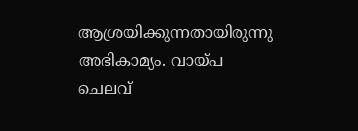ആശ്രയിക്കുന്നതായിരുന്നു അഭികാമ്യം. വായ്പ ചെലവ്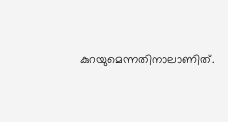കുറയുമെന്നതിനാലാണിത്.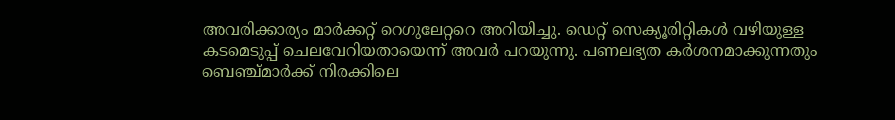അവരിക്കാര്യം മാര്‍ക്കറ്റ് റെഗുലേറ്ററെ അറിയിച്ചു. ഡെറ്റ് സെക്യൂരിറ്റികള്‍ വഴിയുള്ള കടമെടുപ്പ് ചെലവേറിയതായെന്ന് അവര്‍ പറയുന്നു. പണലഭ്യത കര്‍ശനമാക്കുന്നതും ബെഞ്ച്മാര്‍ക്ക് നിരക്കിലെ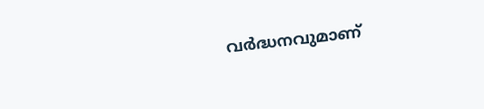വര്‍ദ്ധനവുമാണ്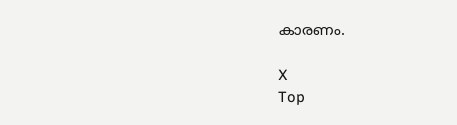കാരണം.

X
Top